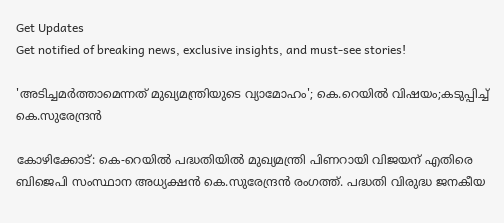Get Updates
Get notified of breaking news, exclusive insights, and must-see stories!

'അടിച്ചമര്‍ത്താമെന്നത് മുഖ്യമന്ത്രിയുടെ വ്യാമോഹം'; കെ.റെയിൽ വിഷയം;കടുപ്പിച്ച് കെ.സുരേന്ദ്രന്‍

കോഴിക്കോട്: കെ-റെയില്‍ പദ്ധതിയിൽ മുഖ്യമന്ത്രി പിണറായി വിജയന് എതിരെ ബിജെപി സംസ്ഥാന അധ്യക്ഷന്‍ കെ.സുരേന്ദ്രന്‍ രംഗത്ത്. പദ്ധതി വിരുദ്ധ ജനകീയ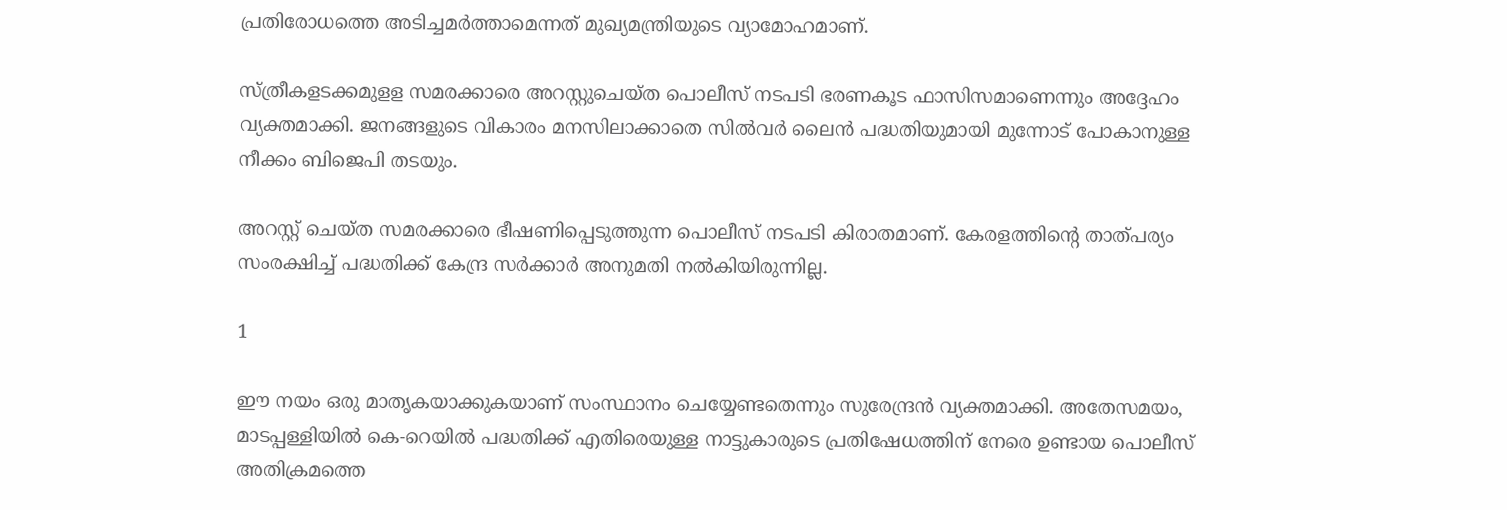പ്രതിരോധത്തെ അടിച്ചമര്‍ത്താമെന്നത് മുഖ്യമന്ത്രിയുടെ വ്യാമോഹമാണ്.

സ്ത്രീകളടക്കമുളള സമരക്കാരെ അറസ്റ്റുചെയ്ത പൊലീസ് നടപടി ഭരണകൂട ഫാസിസമാണെന്നും അദ്ദേഹം വ്യക്തമാക്കി. ജനങ്ങളുടെ വികാരം മനസിലാക്കാതെ സില്‍വര്‍ ലൈന്‍ പദ്ധതിയുമായി മുന്നോട് പോകാനുള്ള നീക്കം ബിജെപി തടയും.

അറസ്റ്റ് ചെയ്ത സമരക്കാരെ ഭീഷണിപ്പെടുത്തുന്ന പൊലീസ് നടപടി കിരാതമാണ്. കേരളത്തിന്റെ താത്പര്യം സംരക്ഷിച്ച് പദ്ധതിക്ക് കേന്ദ്ര സര്‍ക്കാർ അനുമതി നല്‍കിയിരുന്നില്ല.

1

ഈ നയം ഒരു മാതൃകയാക്കുകയാണ് സംസ്ഥാനം ചെയ്യേണ്ടതെന്നും സുരേന്ദ്രന്‍ വ്യക്തമാക്കി. അതേസമയം, മാടപ്പള്ളിയില്‍ കെ-റെയില്‍ പദ്ധതിക്ക് എതിരെയുള്ള നാട്ടുകാരുടെ പ്രതിഷേധത്തിന് നേരെ ഉണ്ടായ പൊലീസ് അതിക്രമത്തെ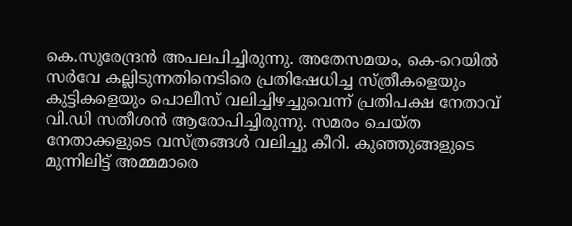കെ.സുരേന്ദ്രന്‍ അപലപിച്ചിരുന്നു. അതേസമയം, കെ-റെയിൽ സർവേ കല്ലിടുന്നതിനെടിരെ പ്രതിഷേധിച്ച സ്ത്രീകളെയും കുട്ടികളെയും പൊലീസ് വലിച്ചിഴച്ചുവെന്ന് പ്രതിപക്ഷ നേതാവ് വി.ഡി സതീശൻ ആരോപിച്ചിരുന്നു. സമരം ചെയ്ത നേതാക്കളുടെ വസ്ത്രങ്ങൾ വലിച്ചു കീറി. കുഞ്ഞുങ്ങളുടെ മുന്നിലിട്ട് അമ്മമാരെ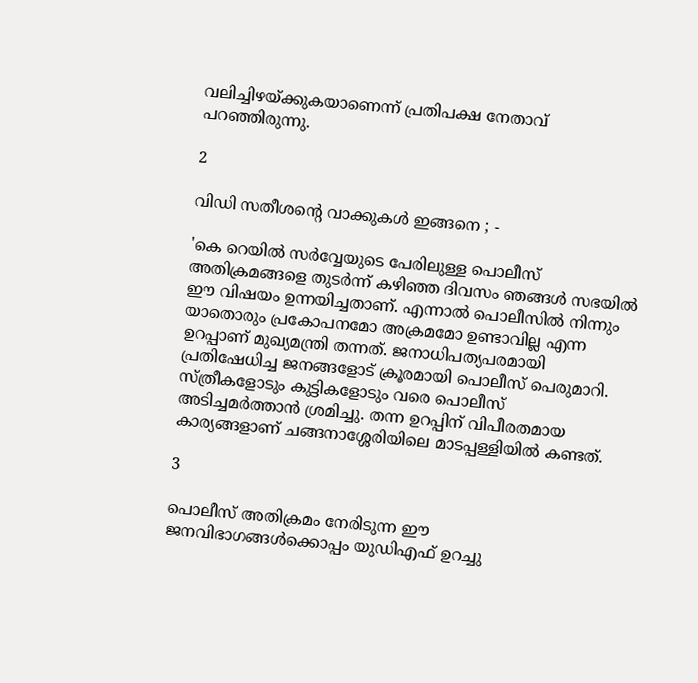വലിച്ചിഴയ്ക്കുകയാണെന്ന് പ്രതിപക്ഷ നേതാവ് പറഞ്ഞിരുന്നു.

2

വിഡി സതീശൻ്റെ വാക്കുകൾ ഇങ്ങനെ ; -

'കെ റെയിൽ സർവ്വേയുടെ പേരിലുള്ള പൊലീസ് അതിക്രമങ്ങളെ തുട‍ർന്ന് കഴിഞ്ഞ ദിവസം ഞങ്ങൾ സഭയിൽ ഈ വിഷയം ഉന്നയിച്ചതാണ്. എന്നാൽ പൊലീസിൽ നിന്നും യാതൊരും പ്രകോപനമോ അക്രമമോ ഉണ്ടാവില്ല എന്ന ഉറപ്പാണ് മുഖ്യമന്ത്രി തന്നത്. ജനാധിപത്യപരമായി പ്രതിഷേധിച്ച ജനങ്ങളോട് ക്രൂരമായി പൊലീസ് പെരുമാറി. സ്ത്രീകളോടും കുട്ടികളോടും വരെ പൊലീസ് അടിച്ചമ‍ർത്താൻ ശ്രമിച്ചു. തന്ന ഉറപ്പിന് വിപീരതമായ കാര്യങ്ങളാണ് ചങ്ങനാശ്ശേരിയിലെ മാടപ്പള്ളിയിൽ കണ്ടത്.

3

പൊലീസ് അതിക്രമം നേരിടുന്ന ഈ ജനവിഭാഗങ്ങൾക്കൊപ്പം യുഡിഎഫ് ഉറച്ചു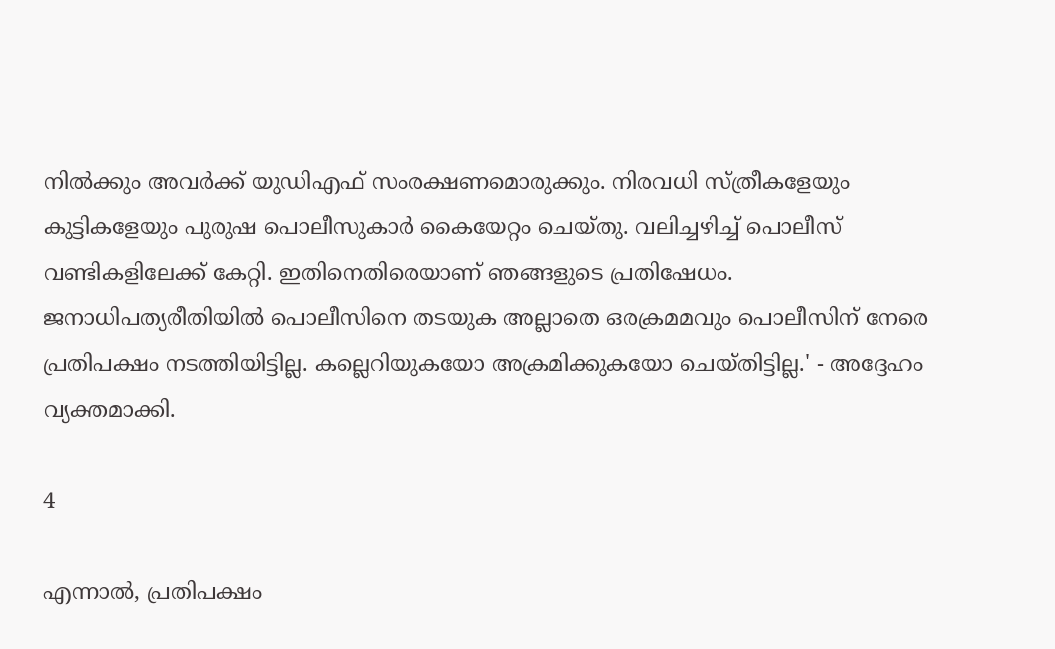നിൽക്കും അവർക്ക് യുഡിഎഫ് സംരക്ഷണമൊരുക്കും. നിരവധി സ്ത്രീകളേയും കുട്ടികളേയും പുരുഷ പൊലീസുകാ‍ർ കൈയേറ്റം ചെയ്തു. വലിച്ചഴിച്ച് പൊലീസ് വണ്ടികളിലേക്ക് കേറ്റി. ഇതിനെതിരെയാണ് ‍ഞങ്ങളുടെ പ്രതിഷേധം. ജനാധിപത്യരീതിയിൽ പൊലീസിനെ തടയുക അല്ലാതെ ഒരക്രമമവും പൊലീസിന് നേരെ പ്രതിപക്ഷം നടത്തിയിട്ടില്ല. കല്ലെറിയുകയോ അക്രമിക്കുകയോ ചെയ്തിട്ടില്ല.' - അദ്ദേഹം വ്യക്തമാക്കി.

4

എന്നാൽ, പ്രതിപക്ഷം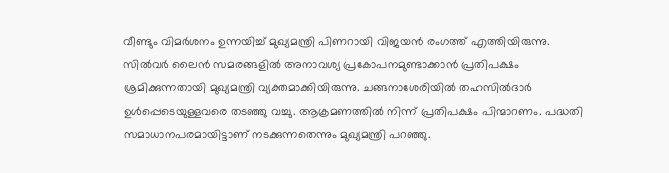വീണ്ടും വിമർശനം ഉന്നയിച്ച് മുഖ്യമന്ത്രി പിണറായി വിജയൻ രംഗത്ത് എത്തിയിരുന്നു. സിൽവർ ലൈൻ സമരങ്ങളിൽ അനാവശ്യ പ്രകോപനമുണ്ടാക്കാൻ പ്രതിപക്ഷം ശ്രമിക്കുന്നതായി മുഖ്യമന്ത്രി വ്യക്തമാക്കിയിരുന്നു. ചങ്ങനാശേരിയിൽ തഹസിൽദാർ ഉൾപ്പെടെയുള്ളവരെ തടഞ്ഞു വച്ചു. ആക്രമണത്തിൽ നിന്ന് പ്രതിപക്ഷം പിന്മാറണം. പദ്ധതി സമാധാനപരമായിട്ടാണ് നടക്കുന്നതെന്നും മുഖ്യമന്ത്രി പറഞ്ഞു.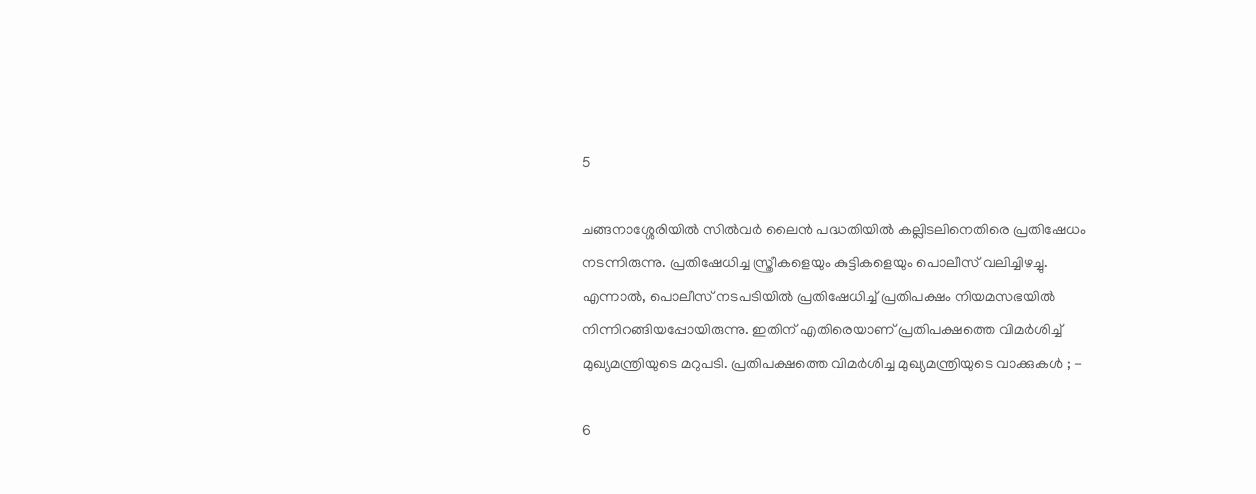5

ചങ്ങനാശ്ശേരിയിൽ സിൽവർ ലൈൻ പദ്ധതിയിൽ കല്ലിടലിനെതിരെ പ്രതിഷേധം നടന്നിരുന്നു. പ്രതിഷേധിച്ച സ്ത്രീകളെയും കുട്ടികളെയും പൊലീസ് വലിച്ചിഴച്ചു. എന്നാൽ, പൊലീസ് നടപടിയിൽ പ്രതിഷേധിച്ച് പ്രതിപക്ഷം നിയമസഭയിൽ നിന്നിറങ്ങിയപ്പോയിരുന്നു. ഇതിന് എതിരെയാണ് പ്രതിപക്ഷത്തെ വിമർശിച്ച് മുഖ്യമന്ത്രിയുടെ മറുപടി. പ്രതിപക്ഷത്തെ വിമർശിച്ച മുഖ്യമന്ത്രിയുടെ വാക്കുകൾ ; -

6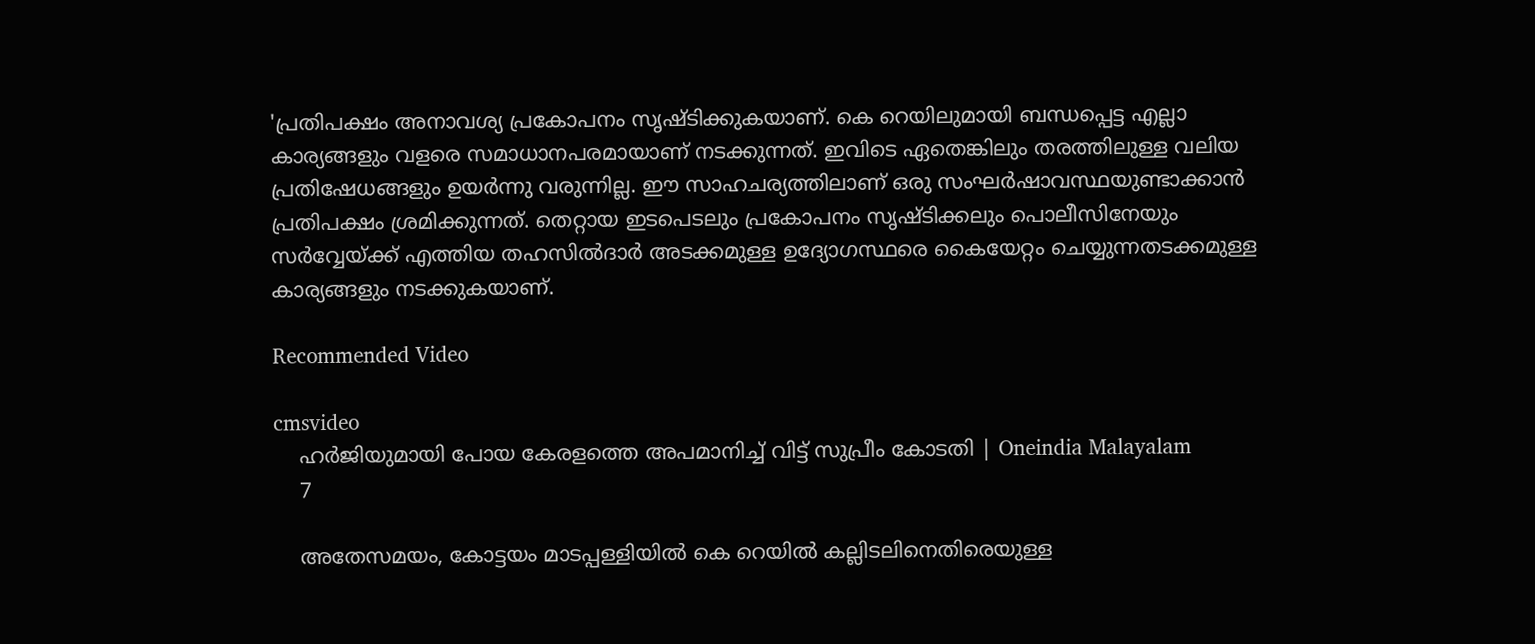'പ്രതിപക്ഷം അനാവശ്യ പ്രകോപനം സൃഷ്ടിക്കുകയാണ്. കെ റെയിലുമായി ബന്ധപ്പെട്ട എല്ലാ കാര്യങ്ങളും വളരെ സമാധാനപരമായാണ് നടക്കുന്നത്. ഇവിടെ ഏതെങ്കിലും തരത്തിലുള്ള വലിയ പ്രതിഷേധങ്ങളും ഉയർന്നു വരുന്നില്ല. ഈ സാഹചര്യത്തിലാണ് ഒരു സംഘർഷാവസ്ഥയുണ്ടാക്കാൻ പ്രതിപക്ഷം ശ്രമിക്കുന്നത്. തെറ്റായ ഇടപെടലും പ്രകോപനം സൃഷ്ടിക്കലും പൊലീസിനേയും സർവ്വേയ്ക്ക് എത്തിയ തഹസിൽദാർ അടക്കമുള്ള ഉദ്യോഗസ്ഥരെ കൈയേറ്റം ചെയ്യുന്നതടക്കമുള്ള കാര്യങ്ങളും നടക്കുകയാണ്.

Recommended Video

cmsvideo
    ഹര്‍ജിയുമായി പോയ കേരളത്തെ അപമാനിച്ച് വിട്ട് സുപ്രീം കോടതി | Oneindia Malayalam
    7

    അതേസമയം, കോട്ടയം മാടപ്പള്ളിയിൽ കെ റെയിൽ കല്ലിടലിനെതിരെയുള്ള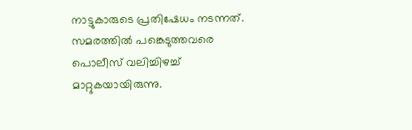നാട്ടുകാരുടെ പ്രതിഷേധം നടന്നത്. സമരത്തിൽ പങ്കെടുത്തവരെ പൊലീസ് വലിച്ചിഴച്ച് മാറ്റുകയായിരുന്നു.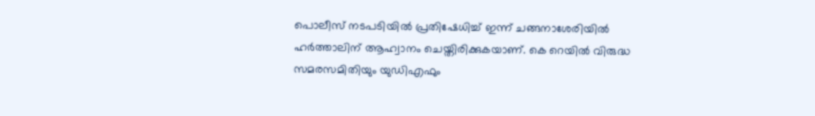പൊലീസ് നടപടിയിൽ പ്രതിഷേധിച്ച് ഇന്ന് ചങ്ങനാശേരിയിൽ ഹർത്താലിന് ആഹ്വാനം ചെയ്തിരിക്കുകയാണ്. കെ റെയിൽ വിരുദ്ധ സമരസമിതിയും യുഡിഎഫും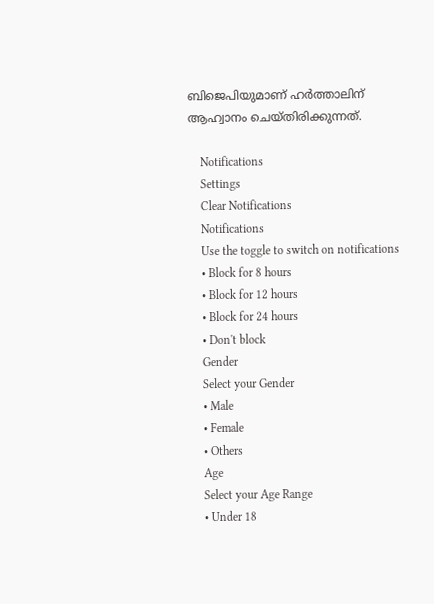ബിജെപിയുമാണ് ഹർത്താലിന് ആഹ്വാനം ചെയ്തിരിക്കുന്നത്.

    Notifications
    Settings
    Clear Notifications
    Notifications
    Use the toggle to switch on notifications
    • Block for 8 hours
    • Block for 12 hours
    • Block for 24 hours
    • Don't block
    Gender
    Select your Gender
    • Male
    • Female
    • Others
    Age
    Select your Age Range
    • Under 18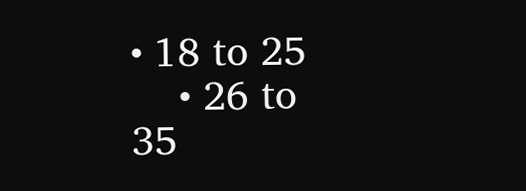• 18 to 25
    • 26 to 35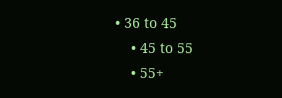• 36 to 45
    • 45 to 55
    • 55+